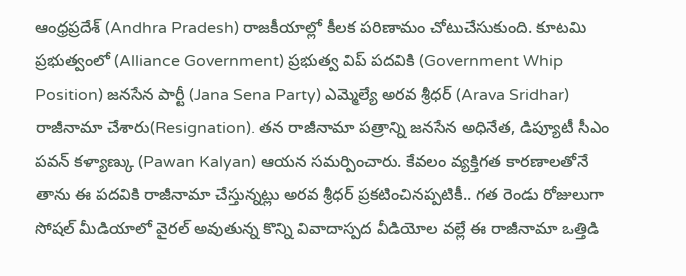ఆంధ్రప్రదేశ్ (Andhra Pradesh) రాజకీయాల్లో కీలక పరిణామం చోటుచేసుకుంది. కూటమి ప్రభుత్వంలో (Alliance Government) ప్రభుత్వ విప్ పదవికి (Government Whip Position) జనసేన పార్టీ (Jana Sena Party) ఎమ్మెల్యే అరవ శ్రీధర్ (Arava Sridhar) రాజీనామా చేశారు(Resignation). తన రాజీనామా పత్రాన్ని జనసేన అధినేత, డిప్యూటీ సీఎం పవన్ కళ్యాణ్కు (Pawan Kalyan) ఆయన సమర్పించారు. కేవలం వ్యక్తిగత కారణాలతోనే తాను ఈ పదవికి రాజీనామా చేస్తున్నట్లు అరవ శ్రీధర్ ప్రకటించినప్పటికీ.. గత రెండు రోజులుగా సోషల్ మీడియాలో వైరల్ అవుతున్న కొన్ని వివాదాస్పద వీడియోల వల్లే ఈ రాజీనామా ఒత్తిడి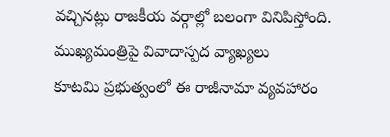వచ్చినట్లు రాజకీయ వర్గాల్లో బలంగా వినిపిస్తోంది.
ముఖ్యమంత్రిపై వివాదాస్పద వ్యాఖ్యలు
కూటమి ప్రభుత్వంలో ఈ రాజీనామా వ్యవహారం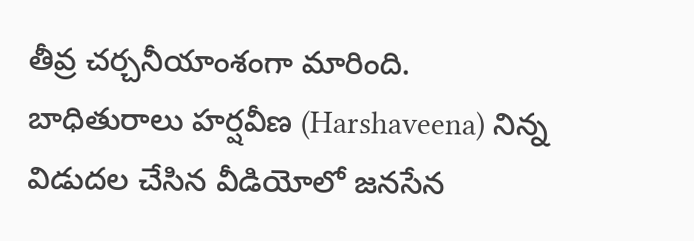తీవ్ర చర్చనీయాంశంగా మారింది. బాధితురాలు హర్షవీణ (Harshaveena) నిన్న విడుదల చేసిన వీడియోలో జనసేన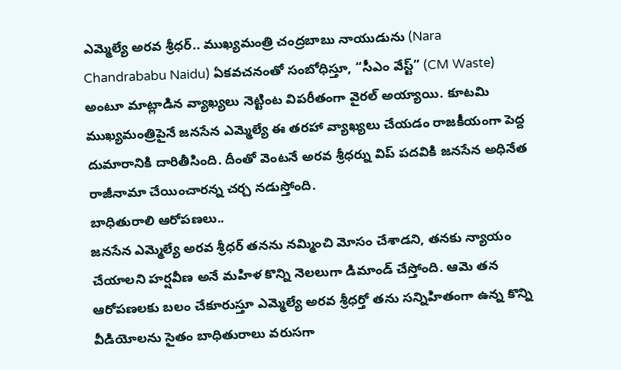ఎమ్మెల్యే అరవ శ్రీధర్.. ముఖ్యమంత్రి చంద్రబాబు నాయుడును (Nara Chandrababu Naidu) ఏకవచనంతో సంబోధిస్తూ, “సీఎం వేస్ట్” (CM Waste) అంటూ మాట్లాడిన వ్యాఖ్యలు నెట్టింట విపరీతంగా వైరల్ అయ్యాయి. కూటమి ముఖ్యమంత్రిపైనే జనసేన ఎమ్మెల్యే ఈ తరహా వ్యాఖ్యలు చేయడం రాజకీయంగా పెద్ద దుమారానికి దారితీసింది. దీంతో వెంటనే అరవ శ్రీధర్ను విప్ పదవికి జనసేన అధినేత రాజీనామా చేయించారన్న చర్చ నడుస్తోంది.
బాధితురాలి ఆరోపణలు..
జనసేన ఎమ్మెల్యే అరవ శ్రీధర్ తనను నమ్మించి మోసం చేశాడని, తనకు న్యాయం చేయాలని హర్షవీణ అనే మహిళ కొన్ని నెలలుగా డిమాండ్ చేస్తోంది. ఆమె తన ఆరోపణలకు బలం చేకూరుస్తూ ఎమ్మెల్యే అరవ శ్రీధర్తో తను సన్నిహితంగా ఉన్న కొన్ని వీడియోలను సైతం బాధితురాలు వరుసగా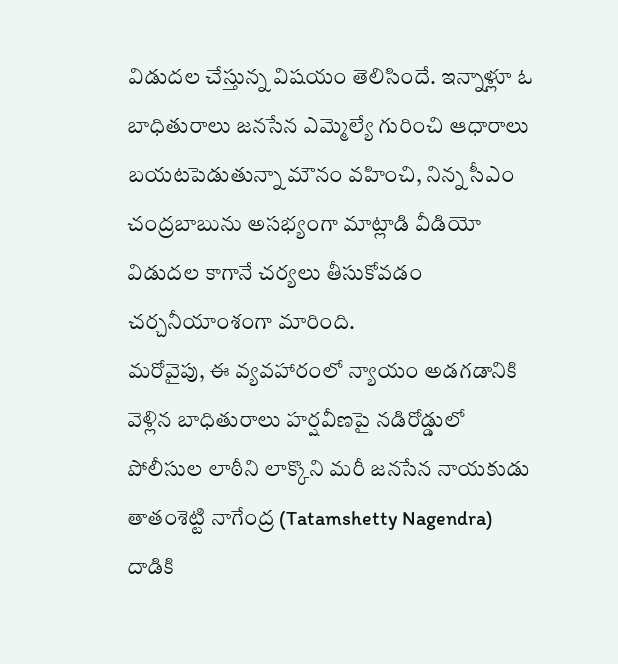విడుదల చేస్తున్న విషయం తెలిసిందే. ఇన్నాళ్లూ ఓ బాధితురాలు జనసేన ఎమ్మెల్యే గురించి ఆధారాలు బయటపెడుతున్నా మౌనం వహించి, నిన్న సీఎం చంద్రబాబును అసభ్యంగా మాట్లాడి వీడియో విడుదల కాగానే చర్యలు తీసుకోవడం చర్చనీయాంశంగా మారింది.
మరోవైపు, ఈ వ్యవహారంలో న్యాయం అడగడానికి వెళ్లిన బాధితురాలు హర్షవీణపై నడిరోడ్డులో పోలీసుల లాఠీని లాక్కొని మరీ జనసేన నాయకుడు తాతంశెట్టి నాగేంద్ర (Tatamshetty Nagendra) దాడికి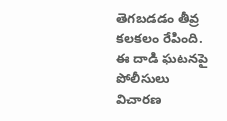తెగబడడం తీవ్ర కలకలం రేపింది. ఈ దాడి ఘటనపై పోలీసులు విచారణ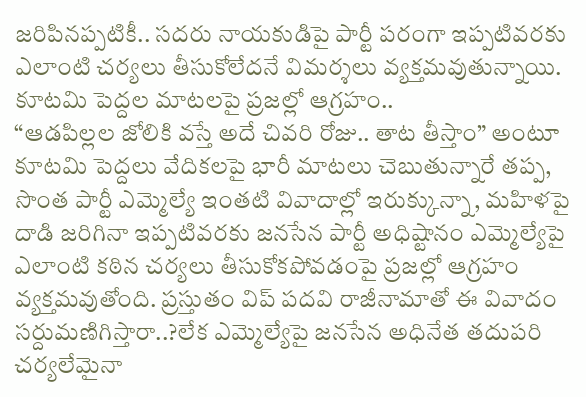జరిపినప్పటికీ.. సదరు నాయకుడిపై పార్టీ పరంగా ఇప్పటివరకు ఎలాంటి చర్యలు తీసుకోలేదనే విమర్శలు వ్యక్తమవుతున్నాయి.
కూటమి పెద్దల మాటలపై ప్రజల్లో ఆగ్రహం..
“ఆడపిల్లల జోలికి వస్తే అదే చివరి రోజు.. తాట తీస్తాం” అంటూ కూటమి పెద్దలు వేదికలపై భారీ మాటలు చెబుతున్నారే తప్ప, సొంత పార్టీ ఎమ్మెల్యే ఇంతటి వివాదాల్లో ఇరుక్కున్నా, మహిళపై దాడి జరిగినా ఇప్పటివరకు జనసేన పార్టీ అధిష్టానం ఎమ్మెల్యేపై ఎలాంటి కఠిన చర్యలు తీసుకోకపోవడంపై ప్రజల్లో ఆగ్రహం వ్యక్తమవుతోంది. ప్రస్తుతం విప్ పదవి రాజీనామాతో ఈ వివాదం సర్దుమణిగిస్తారా..?లేక ఎమ్మెల్యేపై జనసేన అధినేత తదుపరి చర్యలేమైనా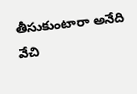తీసుకుంటారా అనేది వేచి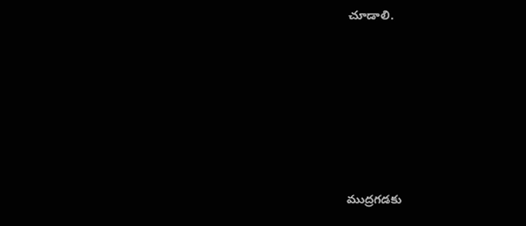చూడాలి.









ముద్రగడకు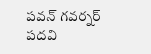పవన్ గవర్నర్ పదవి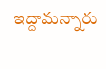ఇద్దామన్నారు